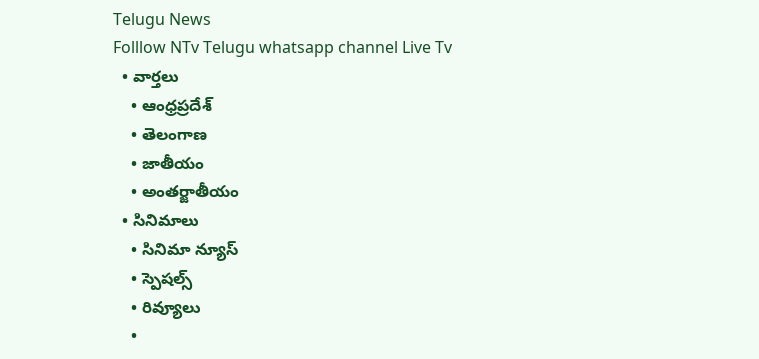Telugu News
Folllow NTv Telugu whatsapp channel Live Tv
  • వార్తలు
    • ఆంధ్రప్రదేశ్
    • తెలంగాణ
    • జాతీయం
    • అంతర్జాతీయం
  • సినిమాలు
    • సినిమా న్యూస్
    • స్పెషల్స్
    • రివ్యూలు
    •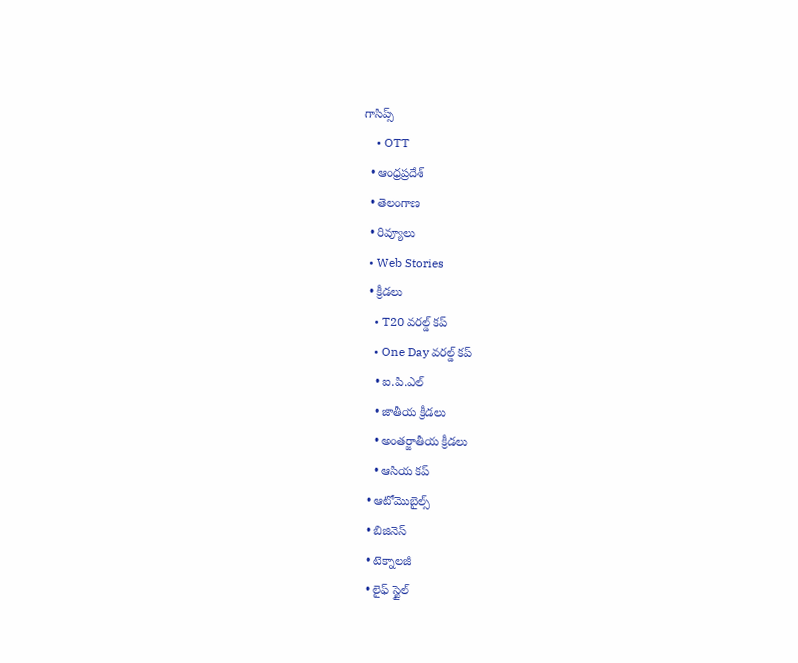గాసిప్స్
    • OTT
  • ఆంధ్రప్రదేశ్
  • తెలంగాణ
  • రివ్యూలు
  • Web Stories
  • క్రీడలు
    • T20 వరల్డ్ కప్
    • One Day వరల్డ్ కప్
    • ఐ.పి.ఎల్
    • జాతీయ క్రీడలు
    • అంతర్జాతీయ క్రీడలు
    • ఆసియ కప్
  • ఆటోమొబైల్స్
  • బిజినెస్‌
  • టెక్నాలజీ
  • లైఫ్ స్టైల్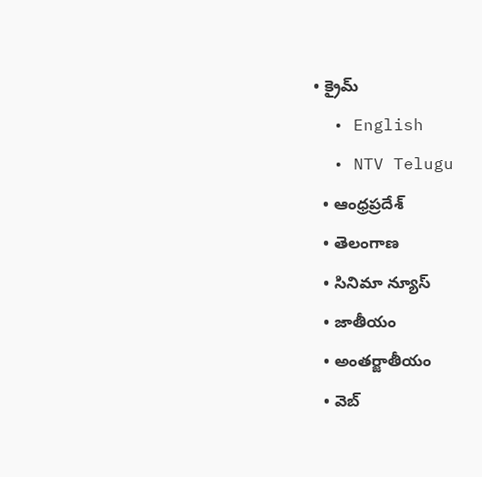• క్రైమ్
  • English
  • NTV Telugu
  • ఆంధ్రప్రదేశ్
  • తెలంగాణ
  • సినిమా న్యూస్
  • జాతీయం
  • అంతర్జాతీయం
  • వెబ్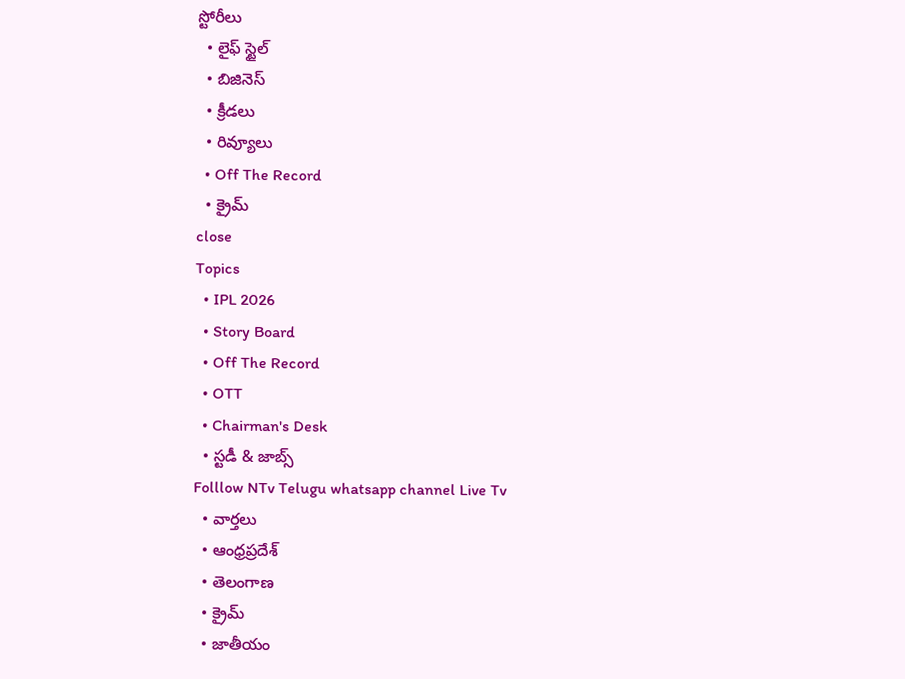స్టోరీలు
  • లైఫ్ స్టైల్
  • బిజినెస్‌
  • క్రీడలు
  • రివ్యూలు
  • Off The Record
  • క్రైమ్
close
Topics
  • IPL 2026
  • Story Board
  • Off The Record
  • OTT
  • Chairman's Desk
  • స్టడీ & జాబ్స్
Folllow NTv Telugu whatsapp channel Live Tv
  • వార్తలు
  • ఆంధ్రప్రదేశ్
  • తెలంగాణ
  • క్రైమ్
  • జాతీయం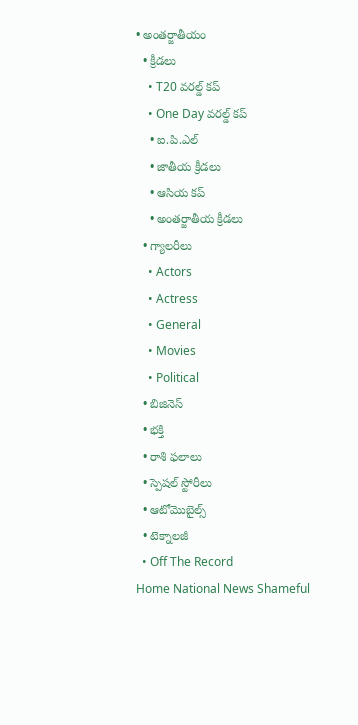• అంతర్జాతీయం
  • క్రీడలు
    • T20 వరల్డ్ కప్
    • One Day వరల్డ్ కప్
    • ఐ.పి.ఎల్
    • జాతీయ క్రీడలు
    • ఆసియ కప్
    • అంతర్జాతీయ క్రీడలు
  • గ్యాలరీలు
    • Actors
    • Actress
    • General
    • Movies
    • Political
  • బిజినెస్‌
  • భక్తి
  • రాశి ఫలాలు
  • స్పెషల్‌ స్టోరీలు
  • ఆటోమొబైల్స్
  • టెక్నాలజీ
  • Off The Record
Home National News Shameful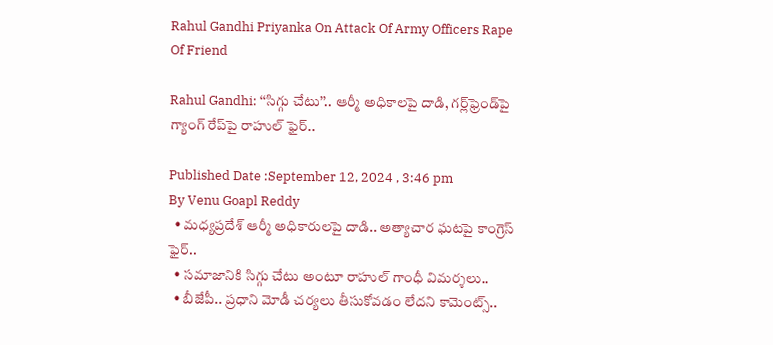Rahul Gandhi Priyanka On Attack Of Army Officers Rape Of Friend

Rahul Gandhi: ‘‘సిగ్గు చేటు’’.. ఆర్మీ అధికాలపై దాడి, గర్ల్‌ఫ్రెండ్‌పై గ్యాంగ్ రేప్‌పై రాహుల్ ఫైర్..

Published Date :September 12, 2024 , 3:46 pm
By Venu Goapl Reddy
  • మధ్యప్రదేశ్ ఆర్మీ అధికారులపై దాడి.. అత్యాచార ఘటపై కాంగ్రెస్ ఫైర్..
  • సమాజానికి సిగ్గు చేటు అంటూ రాహుల్ గాంధీ విమర్శలు..
  • బీజేపీ.. ప్రధాని మోడీ చర్యలు తీసుకోవడం లేదని కామెంట్స్..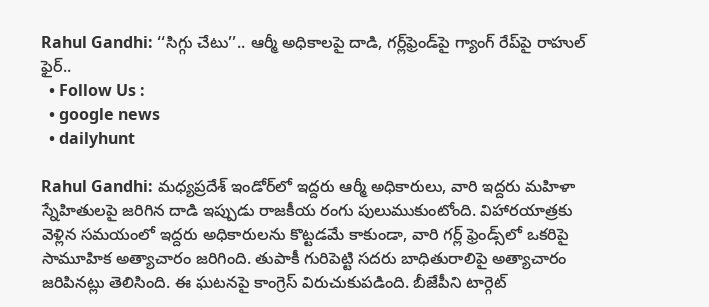Rahul Gandhi: ‘‘సిగ్గు చేటు’’.. ఆర్మీ అధికాలపై దాడి, గర్ల్‌ఫ్రెండ్‌పై గ్యాంగ్ రేప్‌పై రాహుల్ ఫైర్..
  • Follow Us :
  • google news
  • dailyhunt

Rahul Gandhi: మధ్యప్రదేశ్ ఇండోర్‌లో ఇద్దరు ఆర్మీ అధికారులు, వారి ఇద్దరు మహిళా స్నేహితులపై జరిగిన దాడి ఇప్పుడు రాజకీయ రంగు పులుముకుంటోంది. విహారయాత్రకు వెళ్లిన సమయంలో ఇద్దరు అధికారులను కొట్టడమే కాకుండా, వారి గర్ల్ ఫ్రెండ్స్‌లో ఒకరిపై సామూహిక అత్యాచారం జరిగింది. తుపాకీ గురిపెట్టి సదరు బాధితురాలిపై అత్యాచారం జరిపినట్లు తెలిసింది. ఈ ఘటనపై కాంగ్రెస్ విరుచుకుపడింది. బీజేపీని టార్గెట్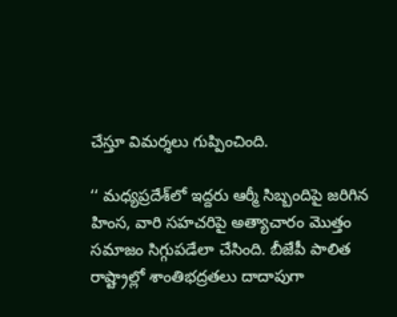చేస్తూ విమర్శలు గుప్పించింది.

‘‘ మధ్యప్రదేశ్‌లో ఇద్దరు ఆర్మీ సిబ్బందిపై జరిగిన హింస, వారి సహచరిపై అత్యాచారం మొత్తం సమాజం సిగ్గుపడేలా చేసింది. బీజేపీ పాలిత రాష్ట్రాల్లో శాంతిభద్రతలు దాదాపుగా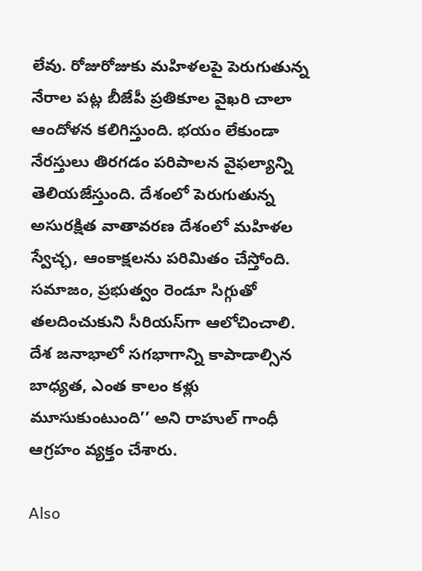లేవు. రోజురోజుకు మహిళలపై పెరుగుతున్న నేరాల పట్ల బీజేపీ ప్రతికూల వైఖరి చాలా ఆందోళన కలిగిస్తుంది. భయం లేకుండా నేరస్తులు తిరగడం పరిపాలన వైఫల్యాన్ని తెలియజేస్తుంది. దేశంలో పెరుగుతున్న అసురక్షిత వాతావరణ దేశంలో మహిళల స్వేచ్ఛ, ఆంకాక్షలను పరిమితం చేస్తోంది. సమాజం, ప్రభుత్వం రెండూ సిగ్గుతో తలదించుకుని సీరియస్‌గా ఆలోచించాలి. దేశ జనాభాలో సగభాగాన్ని కాపాడాల్సిన బాధ్యత, ఎంత కాలం కళ్లు మూసుకుంటుంది’’ అని రాహుల్ గాంధీ ఆగ్రహం వ్యక్తం చేశారు.

Also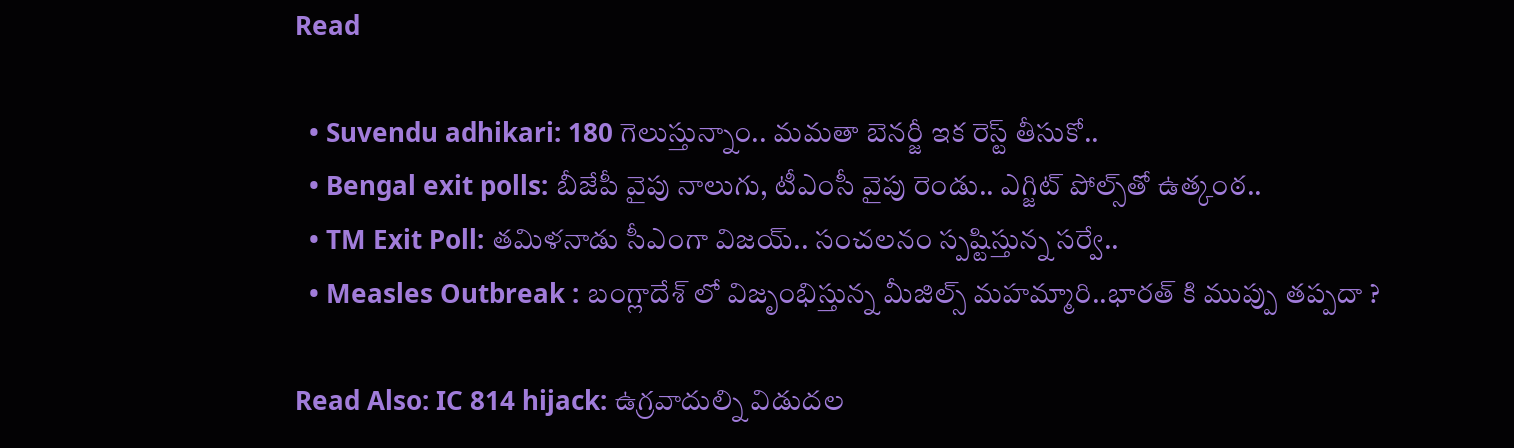Read

  • Suvendu adhikari: 180 గెలుస్తున్నాం.. మమతా బెనర్జీ ఇక రెస్ట్ తీసుకో..
  • Bengal exit polls: బీజేపీ వైపు నాలుగు, టీఎంసీ వైపు రెండు.. ఎగ్జిట్ పోల్స్‌తో ఉత్కంఠ..
  • TM Exit Poll: తమిళనాడు సీఎంగా విజయ్.. సంచలనం స్పష్టిస్తున్న సర్వే..
  • Measles Outbreak : బంగ్లాదేశ్ లో విజృంభిస్తున్న మీజిల్స్ మహమ్మారి..భారత్ కి ముప్పు తప్పదా ?

Read Also: IC 814 hijack: ఉగ్రవాదుల్ని విడుదల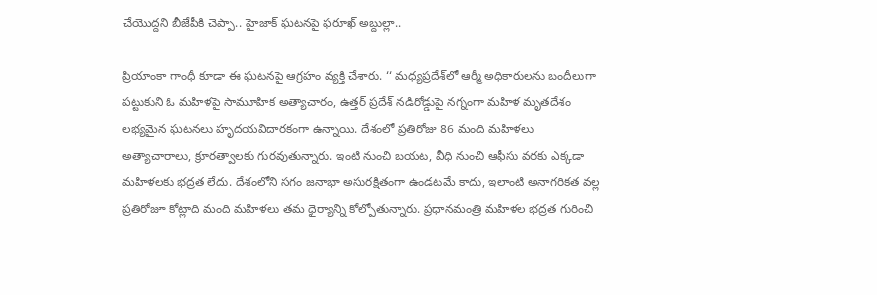చేయొద్దని బీజేపీకి చెప్పా.. హైజాక్ ఘటనపై ఫరూఖ్ అబ్దుల్లా..

ప్రియాంకా గాంధీ కూడా ఈ ఘటనపై ఆగ్రహం వ్యక్తి చేశారు. ‘‘ మధ్యప్రదేశ్‌లో ఆర్మీ అధికారులను బందీలుగా పట్టుకుని ఓ మహిళపై సామూహిక అత్యాచారం, ఉత్తర్ ప్రదేశ్ నడిరోడ్డుపై నగ్నంగా మహిళ మృతదేశం లభ్యమైన ఘటనలు హృదయవిదారకంగా ఉన్నాయి. దేశంలో ప్రతిరోజు 86 మంది మహిళలు అత్యాచారాలు, క్రూరత్వాలకు గురవుతున్నారు. ఇంటి నుంచి బయట, వీధి నుంచి ఆఫీసు వరకు ఎక్కడా మహిళలకు భద్రత లేదు. దేశంలోని సగం జనాభా అసురక్షితంగా ఉండటమే కాదు, ఇలాంటి అనాగరికత వల్ల ప్రతిరోజూ కోట్లాది మంది మహిళలు తమ ధైర్యాన్ని కోల్పోతున్నారు. ప్రధానమంత్రి మహిళల భద్రత గురించి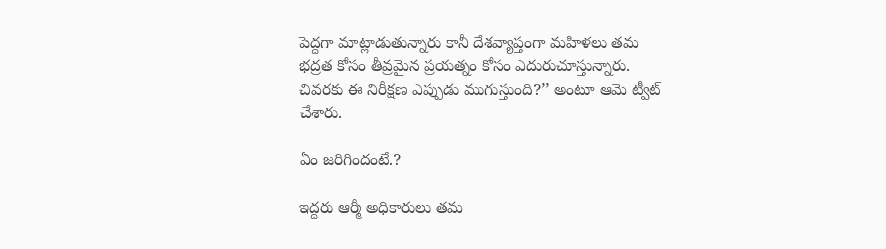పెద్దగా మాట్లాడుతున్నారు కానీ దేశవ్యాప్తంగా మహిళలు తమ భద్రత కోసం తీవ్రమైన ప్రయత్నం కోసం ఎదురుచూస్తున్నారు. చివరకు ఈ నిరీక్షణ ఎప్పుడు ముగుస్తుంది?’’ అంటూ ఆమె ట్వీట్ చేశారు.

ఏం జరిగిందంటే.?

ఇద్దరు ఆర్మీ అధికారులు తమ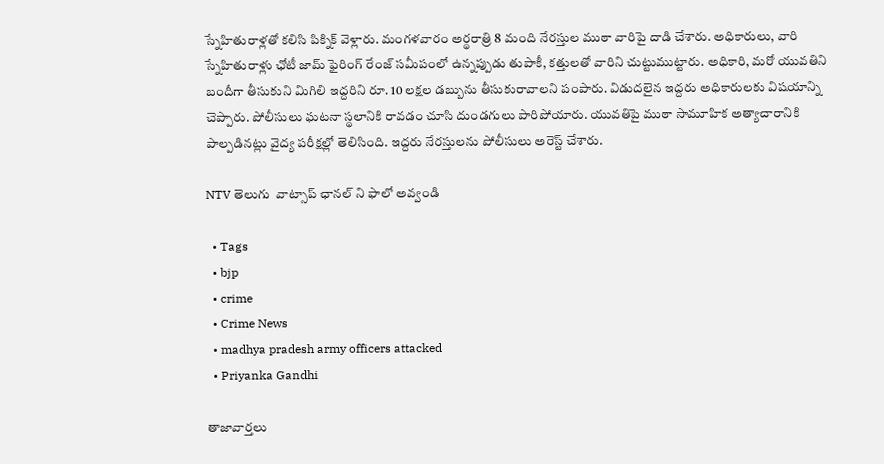స్నేహితురాళ్లతో కలిసి పిక్నిక్ వెళ్లారు. మంగళవారం అర్థరాత్రి 8 మంది నేరస్తుల ముఠా వారిపై దాడి చేశారు. అధికారులు, వారి స్నేహితురాళ్లు ఛోటీ జామ్‌ ఫైరింగ్ రేంజ్ సమీపంలో ఉన్నప్పుడు తుపాకీ, కత్తులతో వారిని చుట్టుముట్టారు. అధికారి, మరో యువతిని బందీగా తీసుకుని మిగిలి ఇద్దరిని రూ. 10 లక్షల డబ్బును తీసుకురావాలని పంపారు. విడుదలైన ఇద్దరు అధికారులకు విషయాన్ని చెప్పారు. పోలీసులు ఘటనా స్థలానికి రావడం చూసి దుండగులు పారిపోయారు. యువతిపై ముఠా సామూహిక అత్యాచారానికి పాల్పడినట్లు వైద్య పరీక్షల్లో తెలిసింది. ఇద్దరు నేరస్తులను పోలీసులు అరెస్ట్ చేశారు.

NTV తెలుగు  వాట్సాప్ ఛానల్ ని ఫాలో అవ్వండి

  • Tags
  • bjp
  • crime
  • Crime News
  • madhya pradesh army officers attacked
  • Priyanka Gandhi

తాజావార్తలు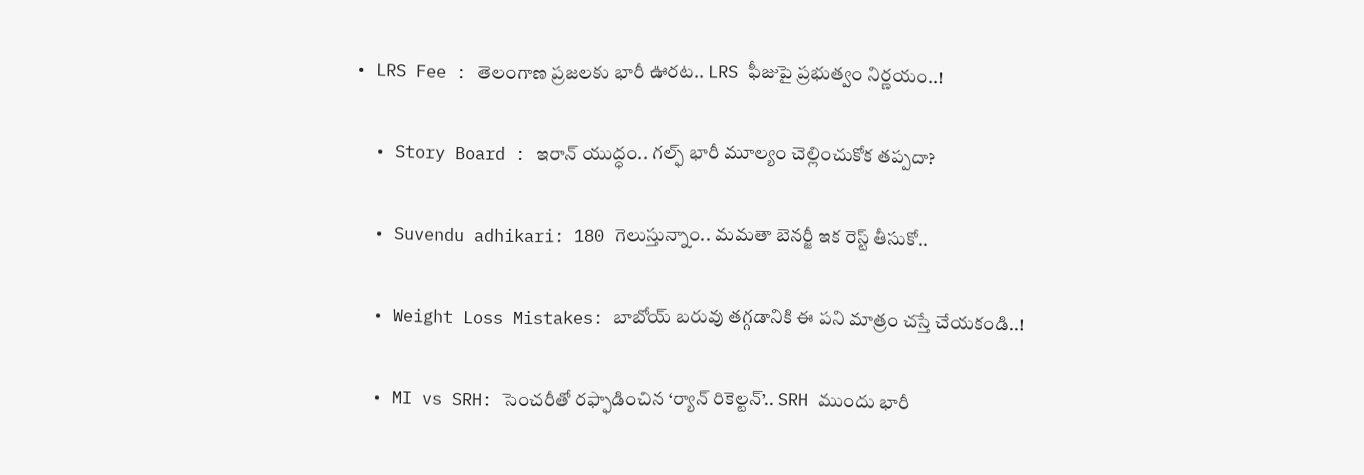• LRS Fee : తెలంగాణ ప్రజలకు భారీ ఊరట.. LRS ఫీజుపై ప్రభుత్వం నిర్ణయం..!

  • Story Board : ఇరాన్ యుద్ధం.. గల్ఫ్ భారీ మూల్యం చెల్లించుకోక తప్పదా?

  • Suvendu adhikari: 180 గెలుస్తున్నాం.. మమతా బెనర్జీ ఇక రెస్ట్ తీసుకో..

  • Weight Loss Mistakes: బాబోయ్ బరువు తగ్గడానికి ఈ పని మాత్రం చస్తే చేయకండి..!

  • MI vs SRH: సెంచరీతో రఫ్ఫాడించిన ‘ర్యాన్‌ రికెల్టన్‌’.. SRH ముందు భారీ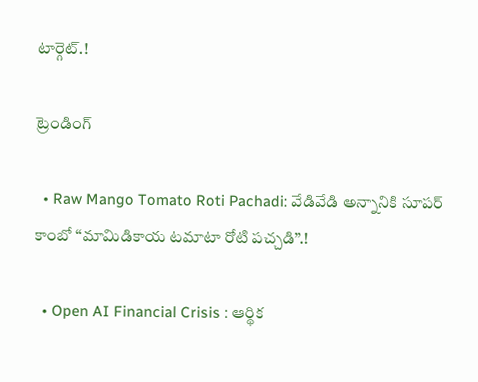టార్గెట్.!

ట్రెండింగ్‌

  • Raw Mango Tomato Roti Pachadi: వేడివేడి అన్నానికి సూపర్ కాంబో “మామిడికాయ టమాటా రోటి పచ్చడి”.!

  • Open AI Financial Crisis : ఆర్థిక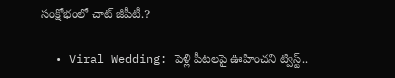సంక్షోభంలో చాట్ జీపీటీ.?

  • Viral Wedding: పెళ్లి పీటలపై ఊహించని ట్విస్ట్..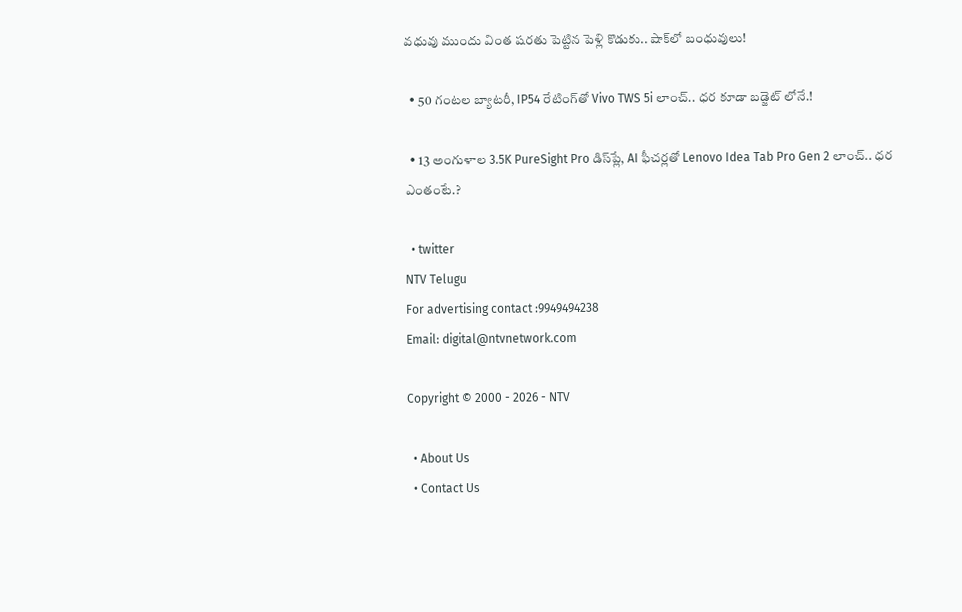వధువు ముందు వింత షరతు పెట్టిన పెళ్లి కొడుకు.. షాక్‌లో బంధువులు!

  • 50 గంటల బ్యాటరీ, IP54 రేటింగ్‌తో Vivo TWS 5i లాంచ్.. ధర కూడా బడ్జెట్ లోనే.!

  • 13 అంగుళాల 3.5K PureSight Pro డిస్‌ప్లే, AI ఫీచర్లతో Lenovo Idea Tab Pro Gen 2 లాంచ్.. ధర ఎంతంటే.?

  • twitter
NTV Telugu
For advertising contact :9949494238
Email: digital@ntvnetwork.com

Copyright © 2000 - 2026 - NTV

  • About Us
  • Contact Us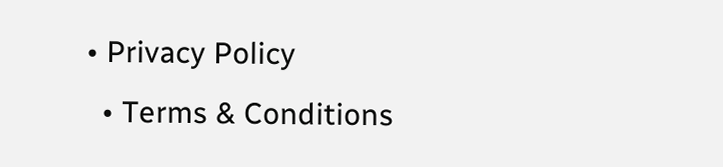• Privacy Policy
  • Terms & Conditions